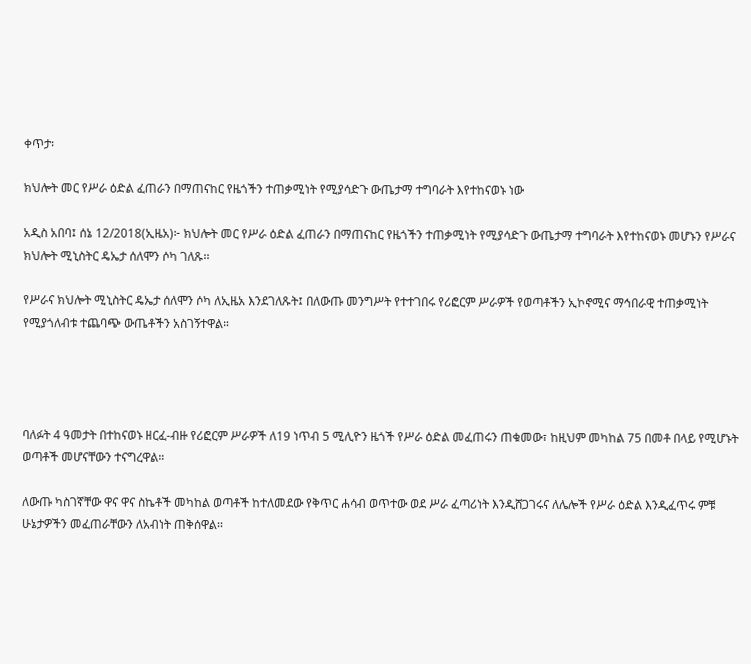ቀጥታ፡

ክህሎት መር የሥራ ዕድል ፈጠራን በማጠናከር የዜጎችን ተጠቃሚነት የሚያሳድጉ ውጤታማ ተግባራት እየተከናወኑ ነው

አዲስ አበባ፤ ሰኔ 12/2018(ኢዜአ)፦ ክህሎት መር የሥራ ዕድል ፈጠራን በማጠናከር የዜጎችን ተጠቃሚነት የሚያሳድጉ ውጤታማ ተግባራት እየተከናወኑ መሆኑን የሥራና ክህሎት ሚኒስትር ዴኤታ ሰለሞን ሶካ ገለጹ፡፡

የሥራና ክህሎት ሚኒስትር ዴኤታ ሰለሞን ሶካ ለኢዜአ እንደገለጹት፤ በለውጡ መንግሥት የተተገበሩ የሪፎርም ሥራዎች የወጣቶችን ኢኮኖሚና ማኅበራዊ ተጠቃሚነት የሚያጎለብቱ ተጨባጭ ውጤቶችን አስገኝተዋል።




ባለፉት 4 ዓመታት በተከናወኑ ዘርፈ-ብዙ የሪፎርም ሥራዎች ለ19 ነጥብ 5 ሚሊዮን ዜጎች የሥራ ዕድል መፈጠሩን ጠቁመው፣ ከዚህም መካከል 75 በመቶ በላይ የሚሆኑት ወጣቶች መሆናቸውን ተናግረዋል።

ለውጡ ካስገኛቸው ዋና ዋና ስኬቶች መካከል ወጣቶች ከተለመደው የቅጥር ሐሳብ ወጥተው ወደ ሥራ ፈጣሪነት እንዲሸጋገሩና ለሌሎች የሥራ ዕድል እንዲፈጥሩ ምቹ ሁኔታዎችን መፈጠራቸውን ለአብነት ጠቅሰዋል፡፡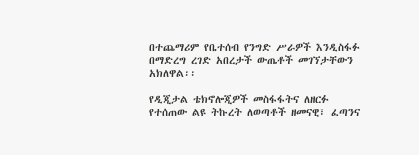በተጨማሪም የቤተሰብ የንግድ ሥራዎች እንዲስፋፉ በማድረግ ረገድ አበረታች ውጤቶች መገኘታቸውን አክለዋል፡፡

የዲጂታል ቴክኖሎጂዎች መስፋፋትና ለዘርፉ የተሰጠው ልዩ ትኩረት ለወጣቶች ዘመናዊ፣ ፈጣንና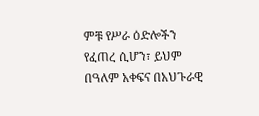ምቹ የሥራ ዕድሎችን የፈጠረ ሲሆን፣ ይህም በዓለም አቀፍና በአህጉራዊ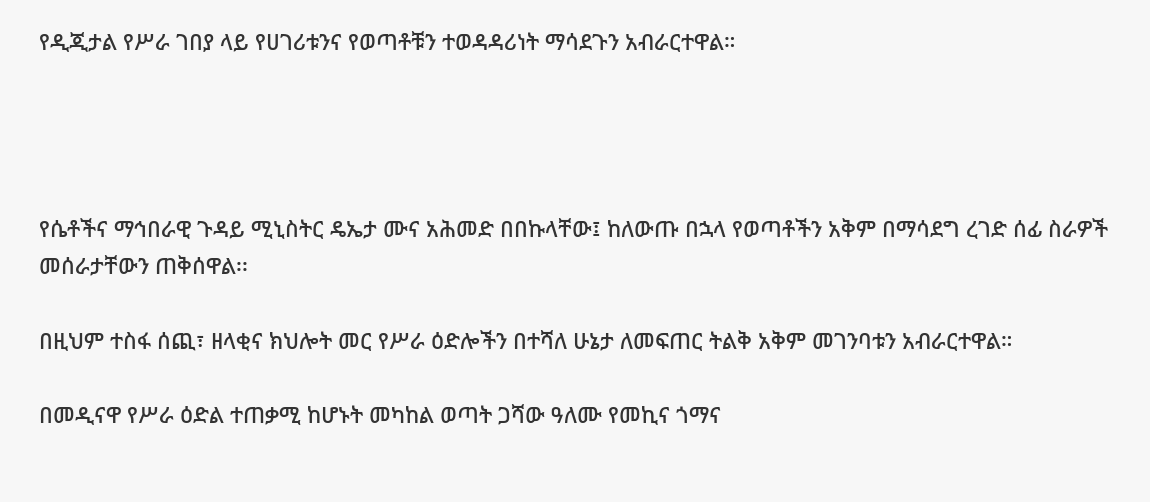የዲጂታል የሥራ ገበያ ላይ የሀገሪቱንና የወጣቶቹን ተወዳዳሪነት ማሳደጉን አብራርተዋል።




የሴቶችና ማኅበራዊ ጉዳይ ሚኒስትር ዴኤታ ሙና አሕመድ በበኩላቸው፤ ከለውጡ በኋላ የወጣቶችን አቅም በማሳደግ ረገድ ሰፊ ስራዎች መሰራታቸውን ጠቅሰዋል፡፡

በዚህም ተስፋ ሰጪ፣ ዘላቂና ክህሎት መር የሥራ ዕድሎችን በተሻለ ሁኔታ ለመፍጠር ትልቅ አቅም መገንባቱን አብራርተዋል።

በመዲናዋ የሥራ ዕድል ተጠቃሚ ከሆኑት መካከል ወጣት ጋሻው ዓለሙ የመኪና ጎማና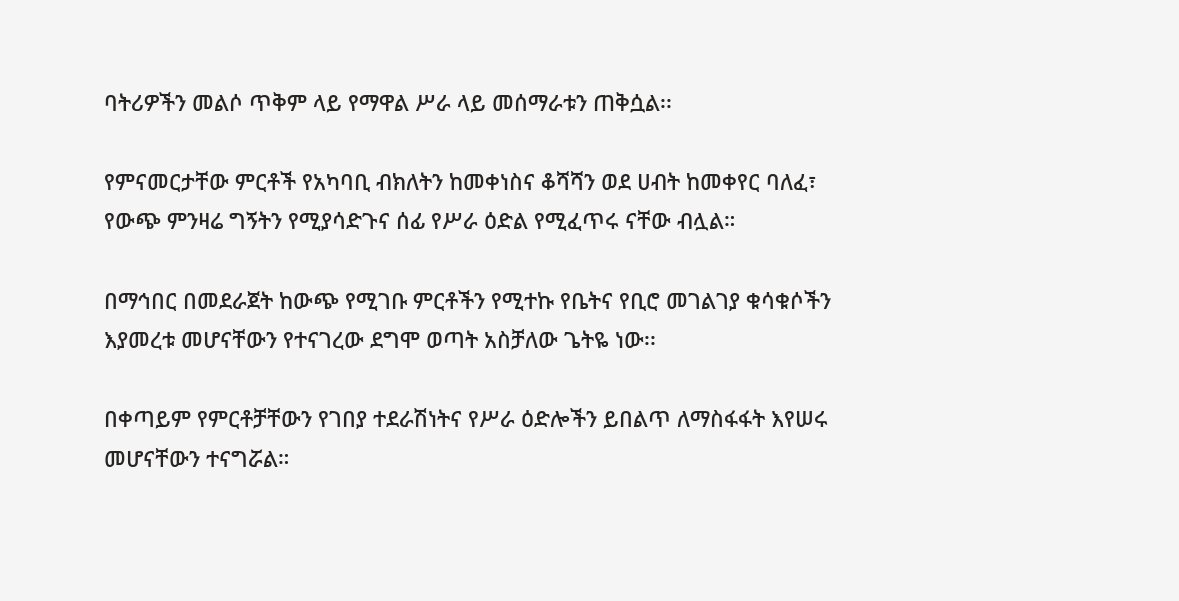ባትሪዎችን መልሶ ጥቅም ላይ የማዋል ሥራ ላይ መሰማራቱን ጠቅሷል፡፡

የምናመርታቸው ምርቶች የአካባቢ ብክለትን ከመቀነስና ቆሻሻን ወደ ሀብት ከመቀየር ባለፈ፣ የውጭ ምንዛሬ ግኝትን የሚያሳድጉና ሰፊ የሥራ ዕድል የሚፈጥሩ ናቸው ብሏል።

በማኅበር በመደራጀት ከውጭ የሚገቡ ምርቶችን የሚተኩ የቤትና የቢሮ መገልገያ ቁሳቁሶችን እያመረቱ መሆናቸውን የተናገረው ደግሞ ወጣት አስቻለው ጌትዬ ነው፡፡

በቀጣይም የምርቶቻቸውን የገበያ ተደራሽነትና የሥራ ዕድሎችን ይበልጥ ለማስፋፋት እየሠሩ መሆናቸውን ተናግሯል።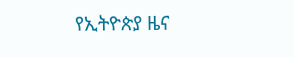የኢትዮጵያ ዜና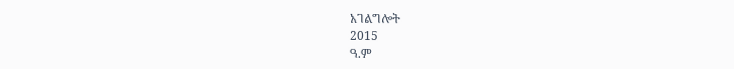አገልግሎት
2015
ዓ.ም